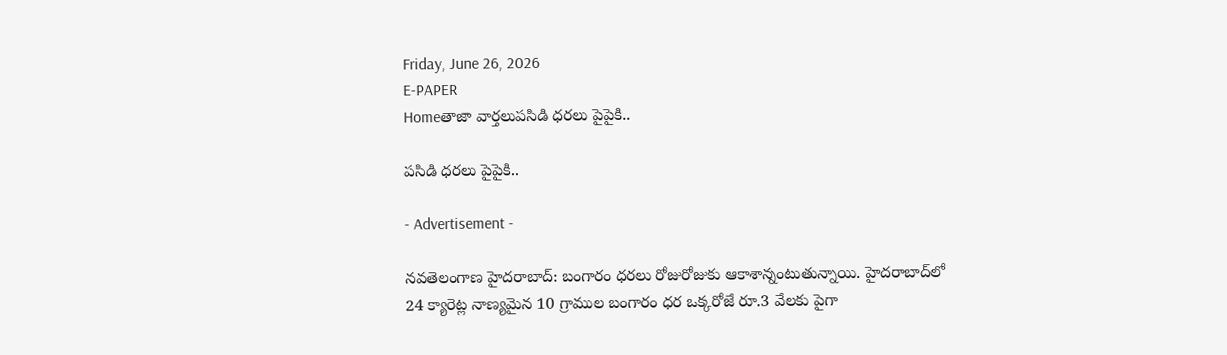Friday, June 26, 2026
E-PAPER
Homeతాజా వార్తలుపసిడి ధరలు పైపైకి..

పసిడి ధరలు పైపైకి..

- Advertisement -

నవతెలంగాణ హైదరాబాద్‌: బంగారం ధరలు రోజురోజుకు ఆకాశాన్నంటుతున్నాయి. హైదరాబాద్‌లో 24 క్యారెట్ల నాణ్యమైన 10 గ్రాముల బంగారం ధర ఒక్కరోజే రూ.3 వేలకు పైగా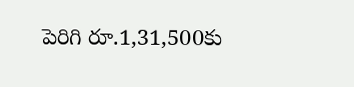పెరిగి రూ.1,31,500కు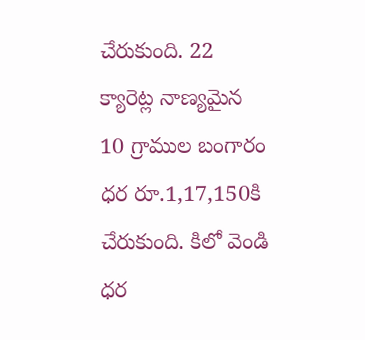చేరుకుంది. 22 క్యారెట్ల నాణ్యమైన 10 గ్రాముల బంగారం ధర రూ.1,17,150కి చేరుకుంది. కిలో వెండి ధర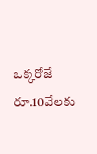ఒక్కరోజే రూ.10వేలకు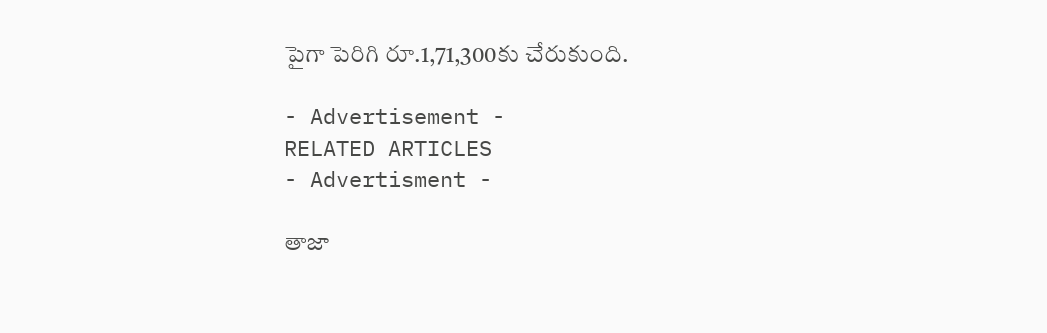పైగా పెరిగి రూ.1,71,300కు చేరుకుంది.

- Advertisement -
RELATED ARTICLES
- Advertisment -

తాజా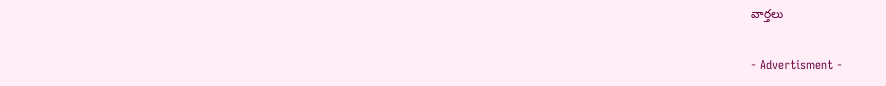వార్తలు

- Advertisment -